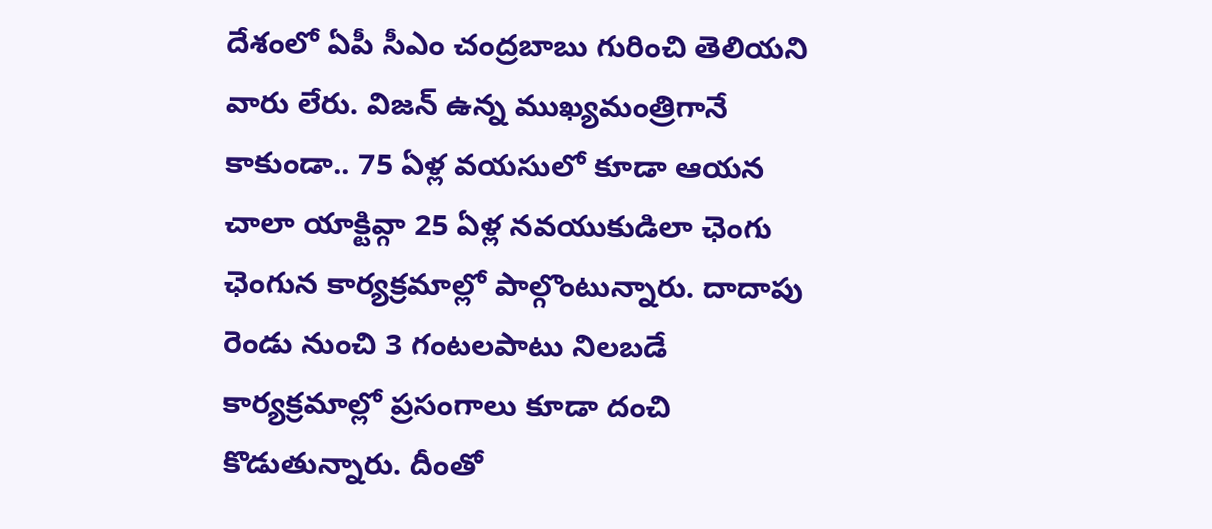దేశంలో ఏపీ సీఎం చంద్రబాబు గురించి తెలియని వారు లేరు. విజన్ ఉన్న ముఖ్యమంత్రిగానే కాకుండా.. 75 ఏళ్ల వయసులో కూడా ఆయన చాలా యాక్టివ్గా 25 ఏళ్ల నవయుకుడిలా ఛెంగు ఛెంగున కార్యక్రమాల్లో పాల్గొంటున్నారు. దాదాపు రెండు నుంచి 3 గంటలపాటు నిలబడే కార్యక్రమాల్లో ప్రసంగాలు కూడా దంచి కొడుతున్నారు. దీంతో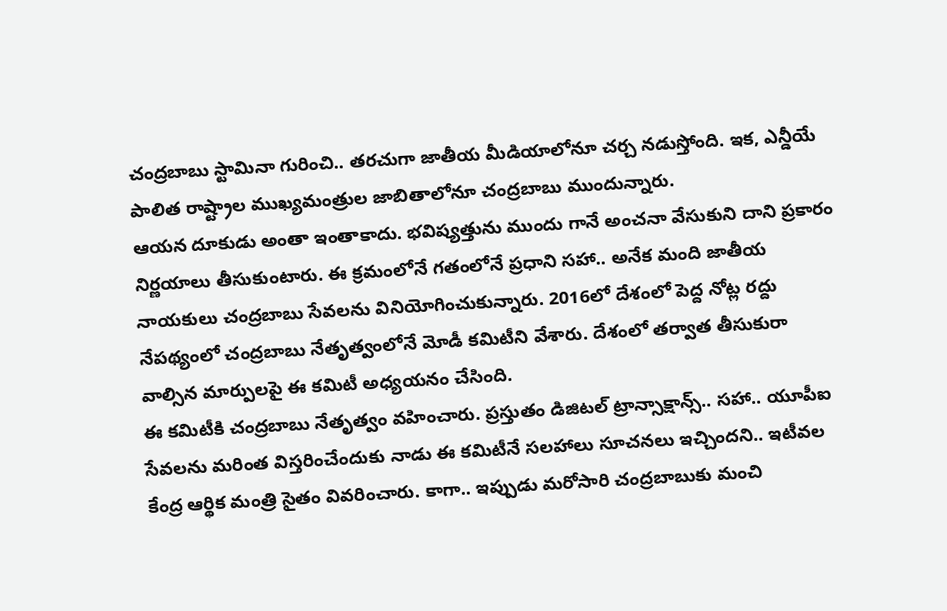చంద్రబాబు స్టామినా గురించి.. తరచుగా జాతీయ మీడియాలోనూ చర్చ నడుస్తోంది. ఇక, ఎన్డీయే పాలిత రాష్ట్రాల ముఖ్యమంత్రుల జాబితాలోనూ చంద్రబాబు ముందున్నారు.
ఆయన దూకుడు అంతా ఇంతాకాదు. భవిష్యత్తును ముందు గానే అంచనా వేసుకుని దాని ప్రకారం నిర్ణయాలు తీసుకుంటారు. ఈ క్రమంలోనే గతంలోనే ప్రధాని సహా.. అనేక మంది జాతీయ నాయకులు చంద్రబాబు సేవలను వినియోగించుకున్నారు. 2016లో దేశంలో పెద్ద నోట్ల రద్దు నేపథ్యంలో చంద్రబాబు నేతృత్వంలోనే మోడీ కమిటీని వేశారు. దేశంలో తర్వాత తీసుకురా వాల్సిన మార్పులపై ఈ కమిటీ అధ్యయనం చేసింది.
ఈ కమిటీకి చంద్రబాబు నేతృత్వం వహించారు. ప్రస్తుతం డిజిటల్ ట్రాన్సాక్షాన్స్.. సహా.. యూపీఐ సేవలను మరింత విస్తరించేందుకు నాడు ఈ కమిటీనే సలహాలు సూచనలు ఇచ్చిందని.. ఇటీవల కేంద్ర ఆర్థిక మంత్రి సైతం వివరించారు. కాగా.. ఇప్పుడు మరోసారి చంద్రబాబుకు మంచి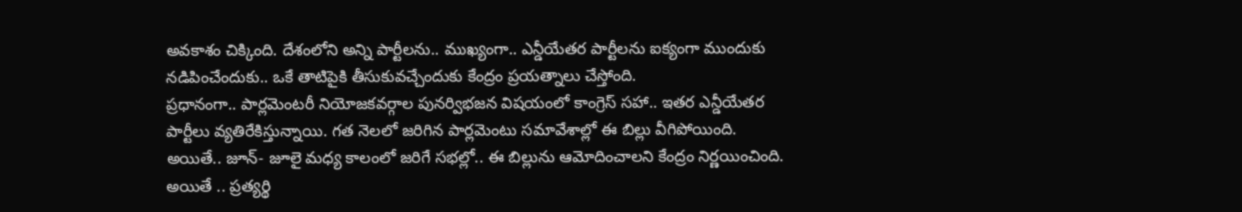అవకాశం చిక్కింది. దేశంలోని అన్ని పార్టీలను.. ముఖ్యంగా.. ఎన్డీయేతర పార్టీలను ఐక్యంగా ముందుకు నడిపించేందుకు.. ఒకే తాటిపైకి తీసుకువచ్చేందుకు కేంద్రం ప్రయత్నాలు చేస్తోంది.
ప్రధానంగా.. పార్లమెంటరీ నియోజకవర్గాల పునర్విభజన విషయంలో కాంగ్రెస్ సహా.. ఇతర ఎన్డీయేతర పార్టీలు వ్యతిరేకిస్తున్నాయి. గత నెలలో జరిగిన పార్లమెంటు సమావేశాల్లో ఈ బిల్లు వీగిపోయింది. అయితే.. జూన్- జూలై మధ్య కాలంలో జరిగే సభల్లో.. ఈ బిల్లును ఆమోదించాలని కేంద్రం నిర్ణయించింది.
అయితే .. ప్రత్యర్థి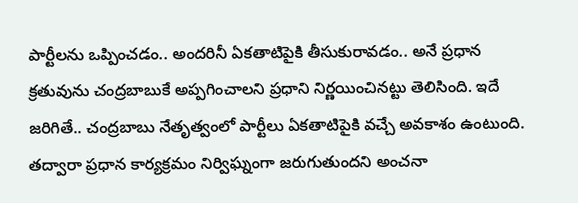పార్టీలను ఒప్పించడం.. అందరినీ ఏకతాటిపైకి తీసుకురావడం.. అనే ప్రధాన క్రతువును చంద్రబాబుకే అప్పగించాలని ప్రధాని నిర్ణయించినట్టు తెలిసింది. ఇదే జరిగితే.. చంద్రబాబు నేతృత్వంలో పార్టీలు ఏకతాటిపైకి వచ్చే అవకాశం ఉంటుంది. తద్వారా ప్రధాన కార్యక్రమం నిర్విఘ్నంగా జరుగుతుందని అంచనా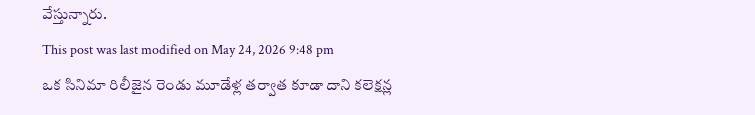వేస్తున్నారు.
This post was last modified on May 24, 2026 9:48 pm
ఒక సినిమా రిలీజైన రెండు మూడేళ్ల తర్వాత కూడా దాని కలెక్షన్ల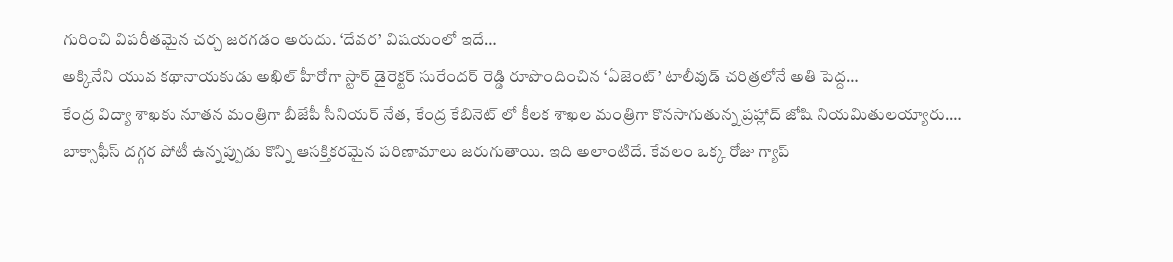గురించి విపరీతమైన చర్చ జరగడం అరుదు. ‘దేవర’ విషయంలో ఇదే…
అక్కినేని యువ కథానాయకుడు అఖిల్ హీరోగా స్టార్ డైరెక్టర్ సురేందర్ రెడ్డి రూపొందించిన ‘ఏజెంట్’ టాలీవుడ్ చరిత్రలోనే అతి పెద్ద…
కేంద్ర విద్యా శాఖకు నూతన మంత్రిగా బీజేపీ సీనియర్ నేత, కేంద్ర కేబినెట్ లో కీలక శాఖల మంత్రిగా కొనసాగుతున్న ప్రహ్లాద్ జోషి నియమితులయ్యారు.…
బాక్సాఫీస్ దగ్గర పోటీ ఉన్నప్పుడు కొన్ని ఆసక్తికరమైన పరిణామాలు జరుగుతాయి. ఇది అలాంటిదే. కేవలం ఒక్క రోజు గ్యాప్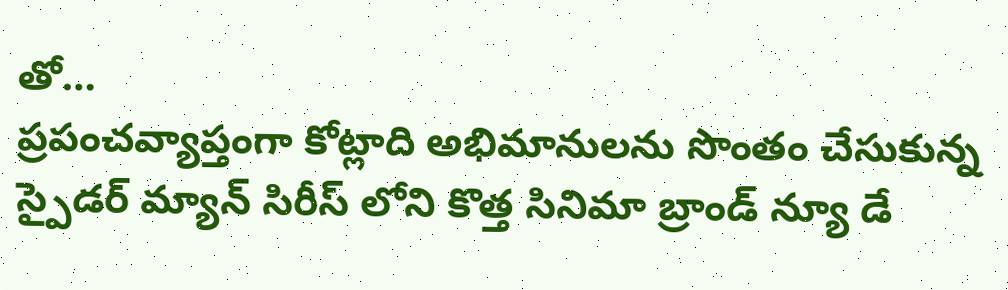తో…
ప్రపంచవ్యాప్తంగా కోట్లాది అభిమానులను సొంతం చేసుకున్న స్పైడర్ మ్యాన్ సిరీస్ లోని కొత్త సినిమా బ్రాండ్ న్యూ డే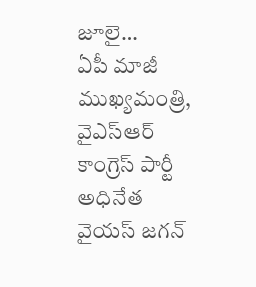జూలై…
ఏపీ మాజీ ముఖ్యమంత్రి, వైఎస్ఆర్ కాంగ్రెస్ పార్టీ అధినేత వైయస్ జగన్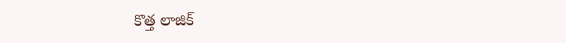కొత్త లాజిక్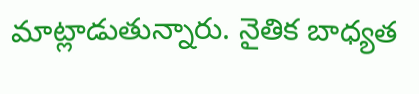మాట్లాడుతున్నారు. నైతిక బాధ్యత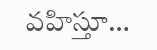వహిస్తూ…